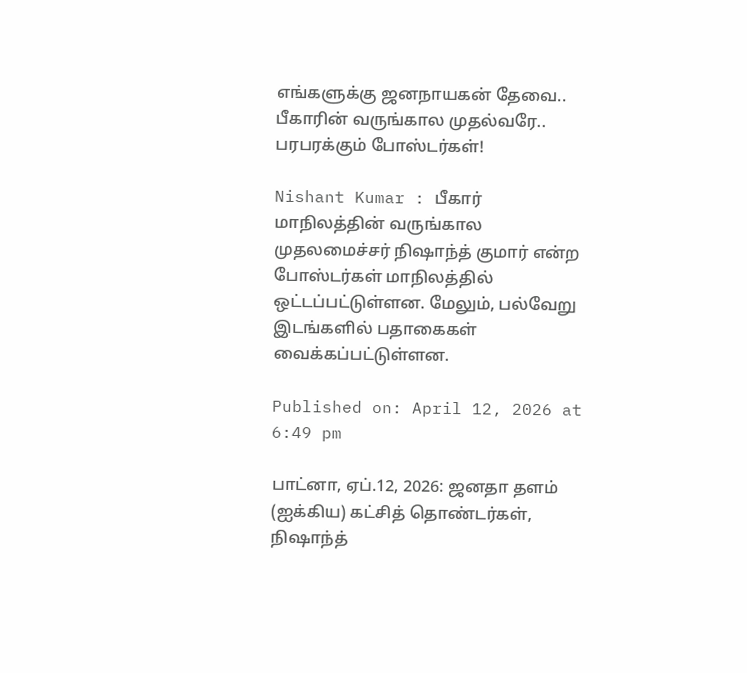எங்களுக்கு ஜனநாயகன் தேவை.. பீகாரின் வருங்கால முதல்வரே.. பரபரக்கும் போஸ்டர்கள்!

Nishant Kumar : பீகார் மாநிலத்தின் வருங்கால முதலமைச்சர் நிஷாந்த் குமார் என்ற போஸ்டர்கள் மாநிலத்தில் ஒட்டப்பட்டுள்ளன. மேலும், பல்வேறு இடங்களில் பதாகைகள் வைக்கப்பட்டுள்ளன.

Published on: April 12, 2026 at 6:49 pm

பாட்னா, ஏப்.12, 2026: ஜனதா தளம் (ஐக்கிய) கட்சித் தொண்டர்கள், நிஷாந்த்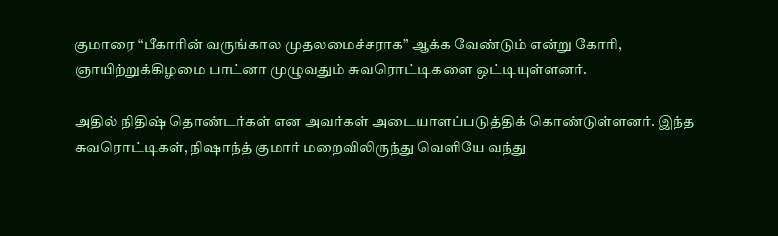குமாரை “பீகாரின் வருங்கால முதலமைச்சராக” ஆக்க வேண்டும் என்று கோரி, ஞாயிற்றுக்கிழமை பாட்னா முழுவதும் சுவரொட்டிகளை ஒட்டியுள்ளனர்.

அதில் நிதிஷ் தொண்டர்கள் என அவர்கள் அடையாளப்படுத்திக் கொண்டுள்ளனர். இந்த சுவரொட்டிகள், நிஷாந்த் குமார் மறைவிலிருந்து வெளியே வந்து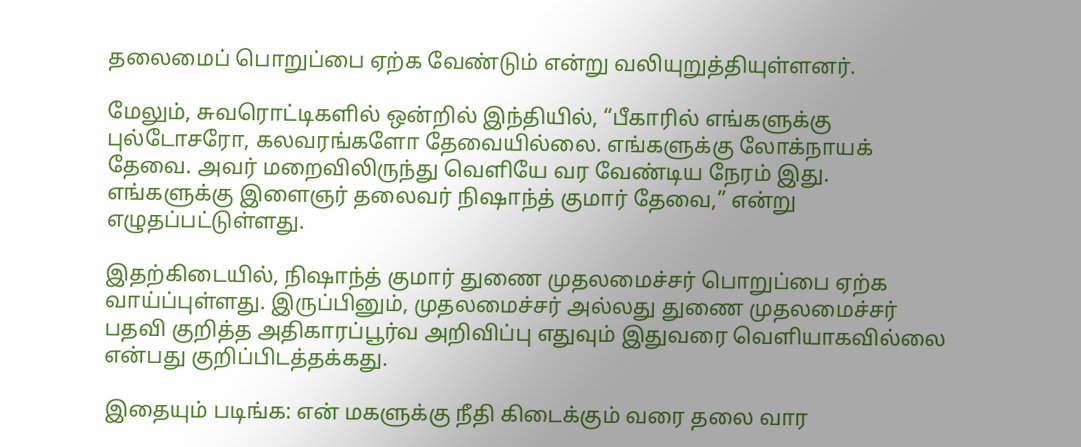தலைமைப் பொறுப்பை ஏற்க வேண்டும் என்று வலியுறுத்தியுள்ளனர்.

மேலும், சுவரொட்டிகளில் ஒன்றில் இந்தியில், “பீகாரில் எங்களுக்கு புல்டோசரோ, கலவரங்களோ தேவையில்லை. எங்களுக்கு லோக்நாயக் தேவை. அவர் மறைவிலிருந்து வெளியே வர வேண்டிய நேரம் இது. எங்களுக்கு இளைஞர் தலைவர் நிஷாந்த் குமார் தேவை,” என்று எழுதப்பட்டுள்ளது.

இதற்கிடையில், நிஷாந்த் குமார் துணை முதலமைச்சர் பொறுப்பை ஏற்க வாய்ப்புள்ளது. இருப்பினும், முதலமைச்சர் அல்லது துணை முதலமைச்சர் பதவி குறித்த அதிகாரப்பூர்வ அறிவிப்பு எதுவும் இதுவரை வெளியாகவில்லை என்பது குறிப்பிடத்தக்கது.

இதையும் படிங்க: என் மகளுக்கு நீதி கிடைக்கும் வரை தலை வார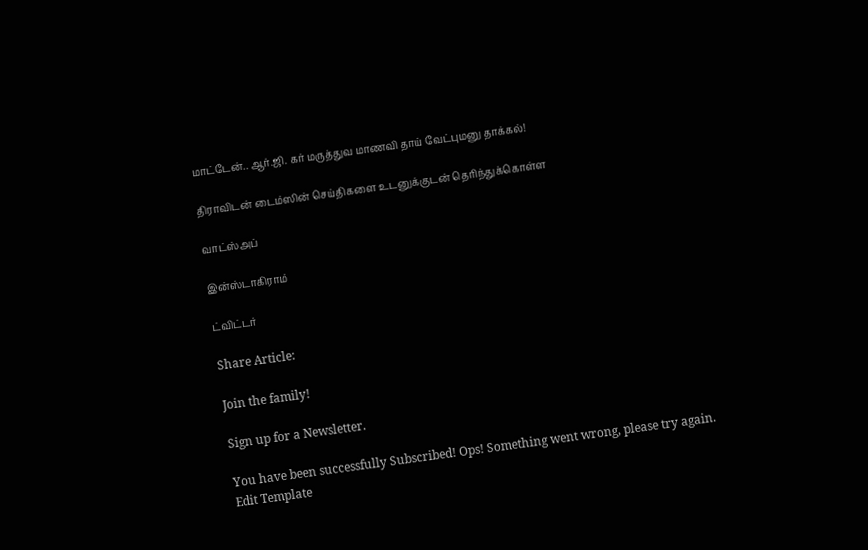மாட்டேன்.. ஆர்.ஜி. கர் மருத்துவ மாணவி தாய் வேட்புமனு தாக்கல்!

திராவிடன் டைம்ஸின் செய்திகளை உடனுக்குடன் தெரிந்துக்கொள்ள

வாட்ஸ்அப்

இன்ஸ்டாகிராம்

ட்விட்டர்

Share Article:

Join the family!

Sign up for a Newsletter.

You have been successfully Subscribed! Ops! Something went wrong, please try again.
Edit Template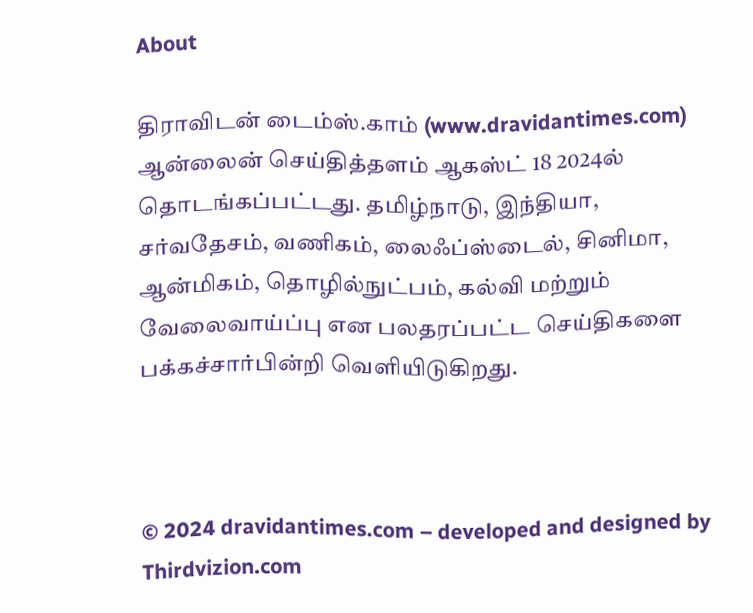About

திராவிடன் டைம்ஸ்.காம் (www.dravidantimes.com) ஆன்லைன் செய்தித்தளம் ஆகஸ்ட் 18 2024ல் தொடங்கப்பட்டது. தமிழ்நாடு, இந்தியா, சர்வதேசம், வணிகம், லைஃப்ஸ்டைல், சினிமா, ஆன்மிகம், தொழில்நுட்பம், கல்வி மற்றும் வேலைவாய்ப்பு என பலதரப்பட்ட செய்திகளை பக்கச்சார்பின்றி வெளியிடுகிறது.



© 2024 dravidantimes.com – developed and designed by Thirdvizion.com